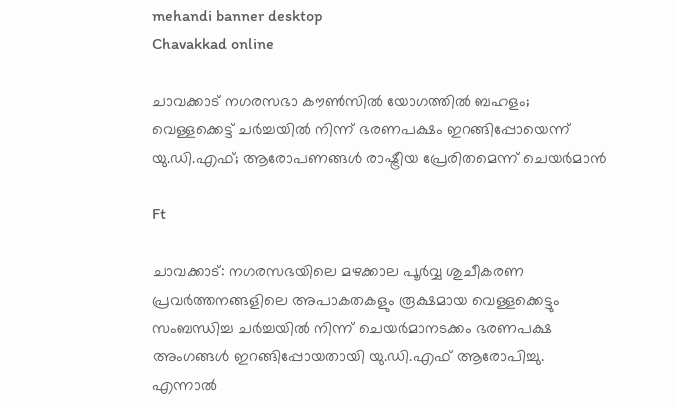mehandi banner desktop
Chavakkad online

ചാവക്കാട് നഗരസഭാ കൗൺസിൽ യോഗത്തിൽ ബഹളം; വെള്ളക്കെട്ട് ചർച്ചയിൽ നിന്ന് ഭരണപക്ഷം ഇറങ്ങിപ്പോയെന്ന് യു.ഡി.എഫ്; ആരോപണങ്ങൾ രാഷ്ട്രീയ പ്രേരിതമെന്ന് ചെയർമാൻ

Ft

ചാവക്കാട്: നഗരസഭയിലെ മഴക്കാല പൂർവ്വ ശുചീകരണ പ്രവർത്തനങ്ങളിലെ അപാകതകളും രൂക്ഷമായ വെള്ളക്കെട്ടും സംബന്ധിച്ച ചർച്ചയിൽ നിന്ന് ചെയർമാനടക്കം ഭരണപക്ഷ അംഗങ്ങൾ ഇറങ്ങിപ്പോയതായി യു.ഡി.എഫ് ആരോപിച്ചു. എന്നാൽ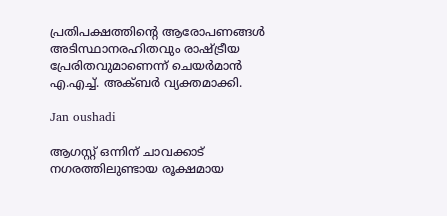പ്രതിപക്ഷത്തിന്റെ ആരോപണങ്ങൾ അടിസ്ഥാനരഹിതവും രാഷ്ട്രീയ പ്രേരിതവുമാണെന്ന് ചെയർമാൻ എ.എച്ച്. അക്ബർ വ്യക്തമാക്കി.

Jan oushadi

ആഗസ്റ്റ് ഒന്നിന് ചാവക്കാട് നഗരത്തിലുണ്ടായ രൂക്ഷമായ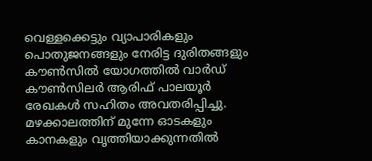വെള്ളക്കെട്ടും വ്യാപാരികളും പൊതുജനങ്ങളും നേരിട്ട ദുരിതങ്ങളും കൗൺസിൽ യോഗത്തിൽ വാർഡ് കൗൺസിലർ ആരിഫ് പാലയൂർ രേഖകൾ സഹിതം അവതരിപ്പിച്ചു. മഴക്കാലത്തിന് മുന്നേ ഓടകളും കാനകളും വൃത്തിയാക്കുന്നതിൽ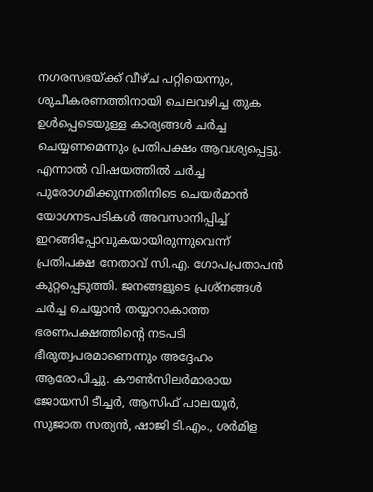നഗരസഭയ്ക്ക് വീഴ്ച പറ്റിയെന്നും, ശുചീകരണത്തിനായി ചെലവഴിച്ച തുക ഉൾപ്പെടെയുള്ള കാര്യങ്ങൾ ചർച്ച ചെയ്യണമെന്നും പ്രതിപക്ഷം ആവശ്യപ്പെട്ടു. എന്നാൽ വിഷയത്തിൽ ചർച്ച പുരോഗമിക്കുന്നതിനിടെ ചെയർമാൻ യോഗനടപടികൾ അവസാനിപ്പിച്ച് ഇറങ്ങിപ്പോവുകയായിരുന്നുവെന്ന് പ്രതിപക്ഷ നേതാവ് സി.എ. ഗോപപ്രതാപൻ കുറ്റപ്പെടുത്തി. ജനങ്ങളുടെ പ്രശ്നങ്ങൾ ചർച്ച ചെയ്യാൻ തയ്യാറാകാത്ത ഭരണപക്ഷത്തിന്റെ നടപടി ഭീരുത്വപരമാണെന്നും അദ്ദേഹം ആരോപിച്ചു. കൗൺസിലർമാരായ ജോയസി ടീച്ചർ, ആസിഫ് പാലയൂർ, സുജാത സത്യൻ, ഷാജി ടി.എം., ശർമിള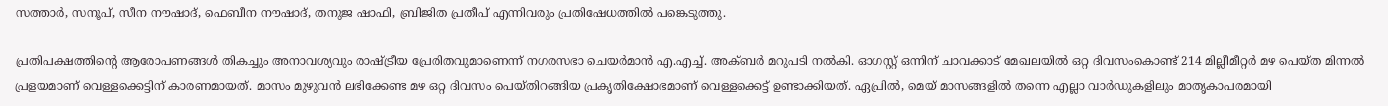സത്താർ, സനൂപ്, സീന നൗഷാദ്, ഫെബീന നൗഷാദ്, തനുജ ഷാഫി, ബ്രിജിത പ്രതീപ് എന്നിവരും പ്രതിഷേധത്തിൽ പങ്കെടുത്തു.

പ്രതിപക്ഷത്തിന്റെ ആരോപണങ്ങൾ തികച്ചും അനാവശ്യവും രാഷ്ട്രീയ പ്രേരിതവുമാണെന്ന് നഗരസഭാ ചെയർമാൻ എ.എച്ച്. അക്ബർ മറുപടി നൽകി. ഓഗസ്റ്റ് ഒന്നിന് ചാവക്കാട് മേഖലയിൽ ഒറ്റ ദിവസംകൊണ്ട് 214 മില്ലീമീറ്റർ മഴ പെയ്ത മിന്നൽ പ്രളയമാണ് വെള്ളക്കെട്ടിന് കാരണമായത്. മാസം മുഴുവൻ ലഭിക്കേണ്ട മഴ ഒറ്റ ദിവസം പെയ്തിറങ്ങിയ പ്രകൃതിക്ഷോഭമാണ് വെള്ളക്കെട്ട് ഉണ്ടാക്കിയത്. ഏപ്രിൽ, മെയ് മാസങ്ങളിൽ തന്നെ എല്ലാ വാർഡുകളിലും മാതൃകാപരമായി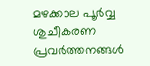മഴക്കാല പൂർവ്വ ശുചീകരണ പ്രവർത്തനങ്ങൾ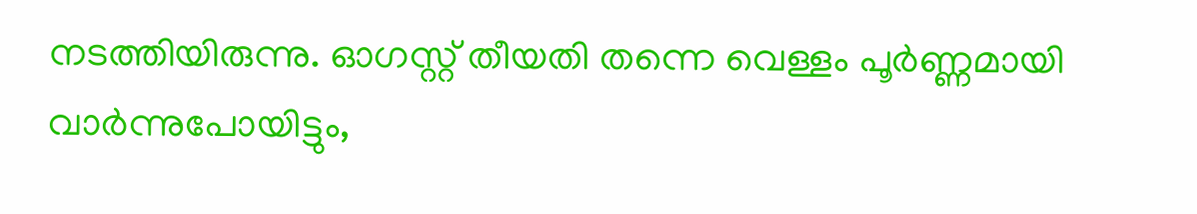നടത്തിയിരുന്നു. ഓഗസ്റ്റ് തീയതി തന്നെ വെള്ളം പൂർണ്ണമായി വാർന്നുപോയിട്ടും,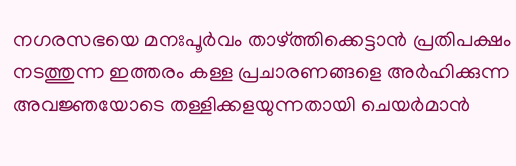നഗരസഭയെ മനഃപൂർവം താഴ്ത്തിക്കെട്ടാൻ പ്രതിപക്ഷം നടത്തുന്ന ഇത്തരം കള്ള പ്രചാരണങ്ങളെ അർഹിക്കുന്ന അവജ്ഞയോടെ തള്ളിക്കളയുന്നതായി ചെയർമാൻ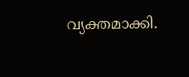വ്യക്തമാക്കി.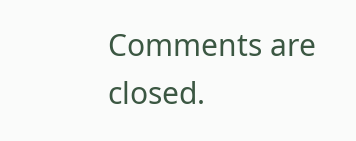Comments are closed.